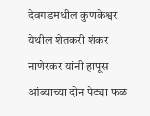देवगडमधील कुणकेश्वर येथील शेतकरी शंकर नाणेरकर यांनी हापूस आंब्याच्या दोन पेट्या फळ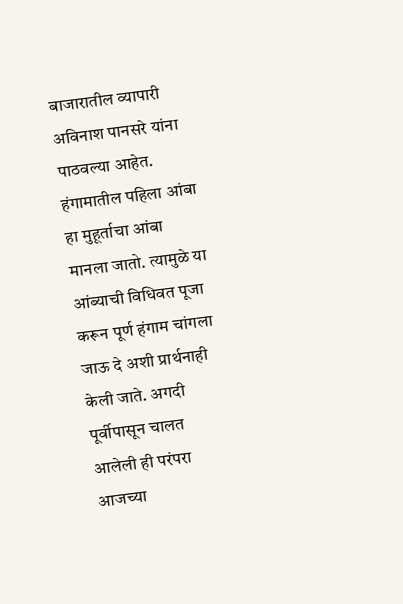बाजारातील व्यापारी अविनाश पानसरे यांना पाठवल्या आहेत. हंगामातील पहिला आंबा हा मुहूर्ताचा आंबा मानला जातो. त्यामुळे या आंब्याची विधिवत पूजा करून पूर्ण हंगाम चांगला जाऊ दे अशी प्रार्थनाही केली जाते. अगदी पूर्वीपासून चालत आलेली ही परंपरा आजच्या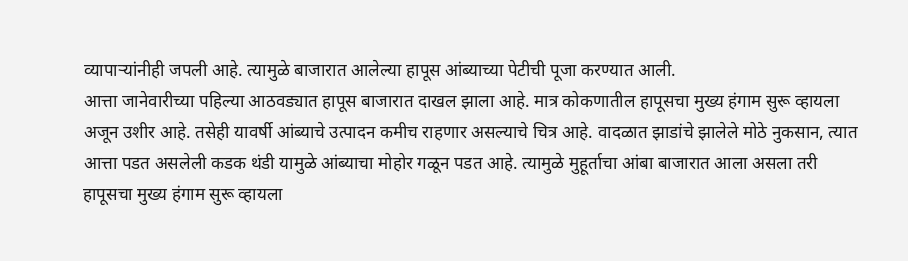व्यापाऱ्यांनीही जपली आहे. त्यामुळे बाजारात आलेल्या हापूस आंब्याच्या पेटीची पूजा करण्यात आली.
आत्ता जानेवारीच्या पहिल्या आठवड्यात हापूस बाजारात दाखल झाला आहे. मात्र कोकणातील हापूसचा मुख्य हंगाम सुरू व्हायला अजून उशीर आहे. तसेही यावर्षी आंब्याचे उत्पादन कमीच राहणार असल्याचे चित्र आहे. वादळात झाडांचे झालेले मोठे नुकसान, त्यात आत्ता पडत असलेली कडक थंडी यामुळे आंब्याचा मोहोर गळून पडत आहे. त्यामुळे मुहूर्ताचा आंबा बाजारात आला असला तरी हापूसचा मुख्य हंगाम सुरू व्हायला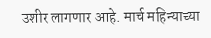उशीर लागणार आहे. मार्च महिन्याच्या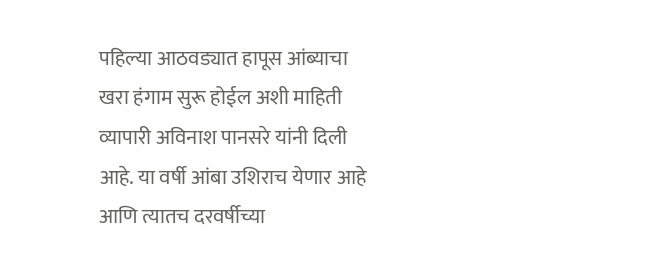पहिल्या आठवड्यात हापूस आंब्याचा खरा हंगाम सुरू होईल अशी माहिती व्यापारी अविनाश पानसरे यांनी दिली आहे. या वर्षी आंबा उशिराच येणार आहे आणि त्यातच दरवर्षीच्या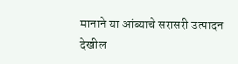मानाने या आंब्याचे सरासरी उत्पादन देखील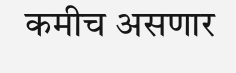कमीच असणार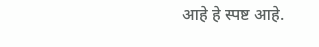आहे हे स्पष्ट आहे.